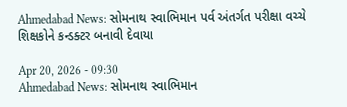Ahmedabad News: સોમનાથ સ્વાભિમાન પર્વ અંતર્ગત પરીક્ષા વચ્ચે શિક્ષકોને કન્ડક્ટર બનાવી દેવાયા

Apr 20, 2026 - 09:30
Ahmedabad News: સોમનાથ સ્વાભિમાન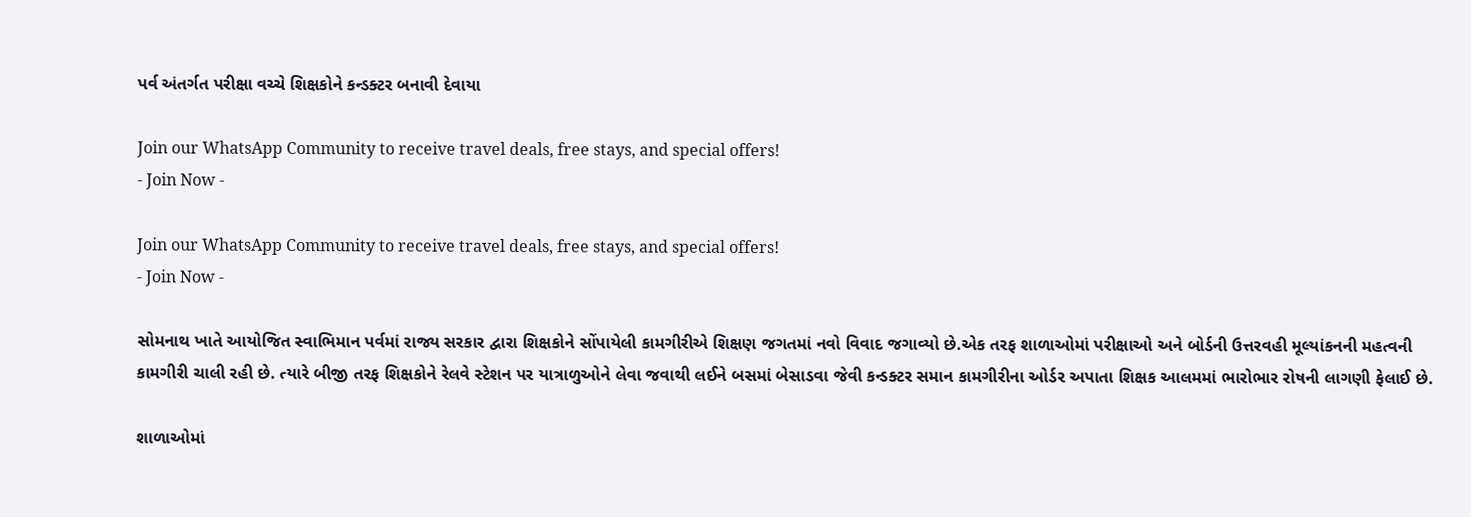પર્વ અંતર્ગત પરીક્ષા વચ્ચે શિક્ષકોને કન્ડક્ટર બનાવી દેવાયા

Join our WhatsApp Community to receive travel deals, free stays, and special offers!
- Join Now -

Join our WhatsApp Community to receive travel deals, free stays, and special offers!
- Join Now -

સોમનાથ ખાતે આયોજિત સ્વાભિમાન પર્વમાં રાજ્ય સરકાર દ્વારા શિક્ષકોને સોંપાયેલી કામગીરીએ શિક્ષણ જગતમાં નવો વિવાદ જગાવ્યો છે.એક તરફ શાળાઓમાં પરીક્ષાઓ અને બોર્ડની ઉત્તરવહી મૂલ્યાંકનની મહત્વની કામગીરી ચાલી રહી છે. ત્યારે બીજી તરફ શિક્ષકોને રેલવે સ્ટેશન પર યાત્રાળુઓને લેવા જવાથી લઈને બસમાં બેસાડવા જેવી કન્ડક્ટર સમાન કામગીરીના ઓર્ડર અપાતા શિક્ષક આલમમાં ભારોભાર રોષની લાગણી ફેલાઈ છે.

શાળાઓમાં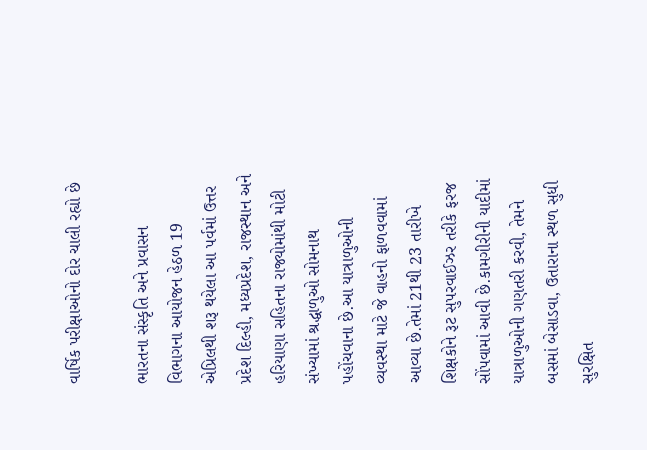વાર્ષિક પરીક્ષાઓનો દોર ચાલી રહ્યો છે

ભારતના સંસ્કૃતિ અને પ્રવાસન વિભાગના આયોજન હેઠળ 19 એપ્રિલથી શરૂ થયેલા આ પર્વમાં ઉત્તર પ્રદેશ દિલ્હી, મધ્યપ્રદેશ, રાજસ્થાન અને હરિયાણા સહિતના રાજ્યોમાંથી મોટી સંખ્યામાં શ્રદ્ધાળુઓ સોમનાથ પહોંચવાના છે.આ યાત્રાળુઓની વ્યવસ્થા માટે જે વાહનો ફાળવવામાં આવ્યા છે.તેમાં 21થી 23 તારીખે શિક્ષકોને રૂટ સુપરવાઈઝર તરીકે ફરજ સોંપવામાં આવી છે.કામગીરીની યાદીમાં યાત્રાળુઓની ગણતરી કરવી, તેમને બસમાં બેસાડવા, ઉતારાના સ્થળ સુધી સુરક્ષિત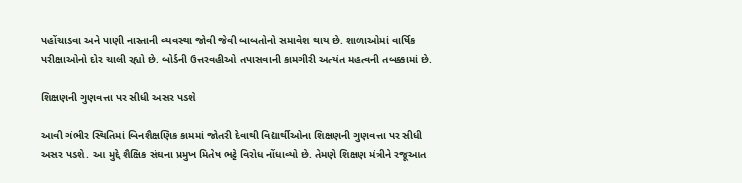પહોંચાડવા અને પાણી નાસ્તાની વ્યવસ્થા જોવી જેવી બાબતોનો સમાવેશ થાય છે. શાળાઓમાં વાર્ષિક પરીક્ષાઓનો દોર ચાલી રહ્યો છે. બોર્ડની ઉત્તરવહીઓ તપાસવાની કામગીરી અત્યંત મહત્વની તબક્કામાં છે.

શિક્ષણની ગુણવત્તા પર સીધી અસર પડશે

આવી ગંભીર સ્થિતિમાં બિનશૈક્ષણિક કામમાં જોતરી દેવાથી વિદ્યાર્થીઓના શિક્ષણની ગુણવત્તા પર સીધી અસર પડશે. આ મુદ્દે શૈક્ષિક સંઘના પ્રમુખ મિતેષ ભટ્ટે વિરોધ નોંધાવ્યો છે. તેમણે શિક્ષણ મંત્રીને રજૂઆત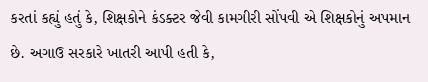કરતાં કહ્યું હતું કે, શિક્ષકોને કંડક્ટર જેવી કામગીરી સોંપવી એ શિક્ષકોનું અપમાન છે. અગાઉ સરકારે ખાતરી આપી હતી કે,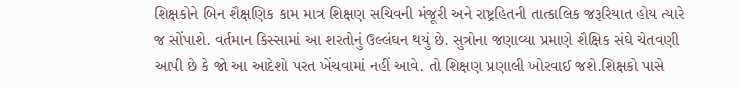શિક્ષકોને બિન શૈક્ષણિક કામ માત્ર શિક્ષણ સચિવની મંજૂરી અને રાષ્ટ્રહિતની તાત્કાલિક જરૂરિયાત હોય ત્યારે જ સોંપાશે. વર્તમાન કિસ્સામાં આ શરતોનું ઉલ્લંઘન થયું છે. સુત્રોના જણાવ્યા પ્રમાણે શૈક્ષિક સંઘે ચેતવણી આપી છે કે જો આ આદેશો પરત ખેંચવામાં નહીં આવે. તો શિક્ષણ પ્રણાલી ખોરવાઈ જશે.શિક્ષકો પાસે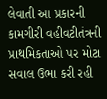લેવાતી આ પ્રકારની કામગીરી વહીવટીતંત્રની પ્રાથમિકતાઓ પર મોટા સવાલ ઉભા કરી રહી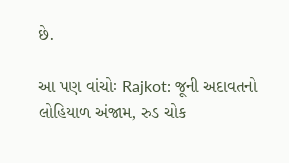છે.

આ પણ વાંચોઃ Rajkot: જૂની અદાવતનો લોહિયાળ અંજામ, રુડ ચોક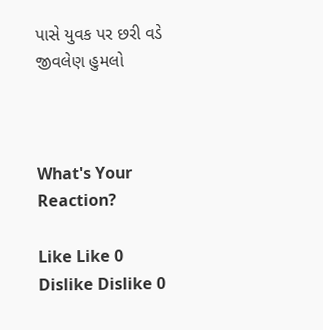પાસે યુવક પર છરી વડે જીવલેણ હુમલો



What's Your Reaction?

Like Like 0
Dislike Dislike 0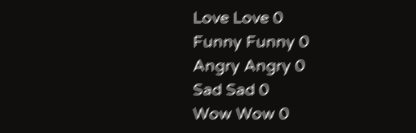Love Love 0
Funny Funny 0
Angry Angry 0
Sad Sad 0
Wow Wow 0